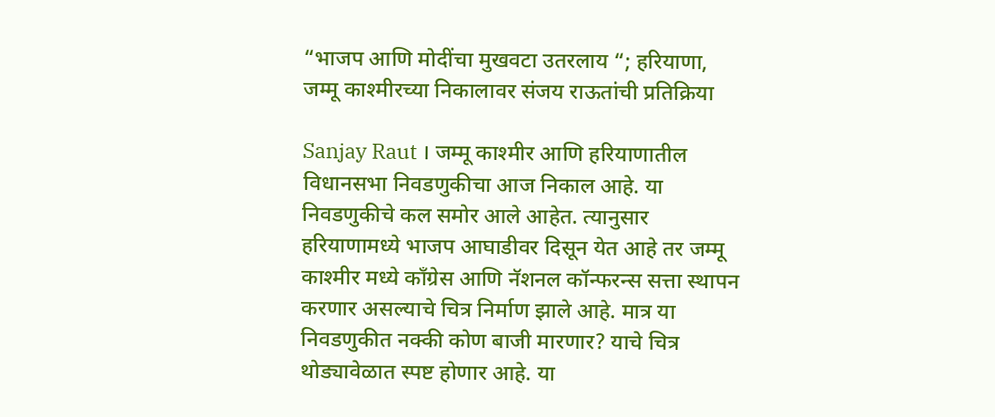“भाजप आणि मोदींचा मुखवटा उतरलाय “; हरियाणा, जम्मू काश्मीरच्या निकालावर संजय राऊतांची प्रतिक्रिया

Sanjay Raut । जम्मू काश्मीर आणि हरियाणातील विधानसभा निवडणुकीचा आज निकाल आहे. या निवडणुकीचे कल समोर आले आहेत. त्यानुसार हरियाणामध्ये भाजप आघाडीवर दिसून येत आहे तर जम्मू काश्मीर मध्ये काँग्रेस आणि नॅशनल कॉन्फरन्स सत्ता स्थापन करणार असल्याचे चित्र निर्माण झाले आहे. मात्र या निवडणुकीत नक्की कोण बाजी मारणार? याचे चित्र थोड्यावेळात स्पष्ट होणार आहे. या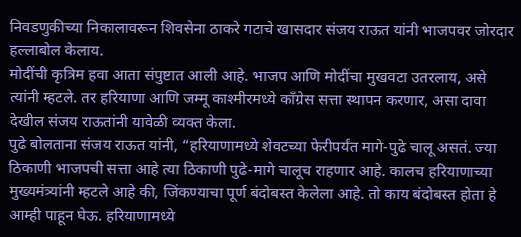निवडणुकीच्या निकालावरून शिवसेना ठाकरे गटाचे खासदार संजय राऊत यांनी भाजपवर जोरदार हल्लाबोल केलाय.
मोदींची कृत्रिम हवा आता संपुष्टात आली आहे. भाजप आणि मोदींचा मुखवटा उतरलाय, असे त्यांनी म्हटले. तर हरियाणा आणि जम्मू काश्मीरमध्ये काँग्रेस सत्ता स्थापन करणार, असा दावा देखील संजय राऊतांनी यावेळी व्यक्त केला.
पुढे बोलताना संजय राऊत यांनी, “हरियाणामध्ये शेवटच्या फेरीपर्यंत मागे-पुढे चालू असतं. ज्या ठिकाणी भाजपची सत्ता आहे त्या ठिकाणी पुढे-मागे चालूच राहणार आहे. कालच हरियाणाच्या मुख्यमंत्र्यांनी म्हटले आहे की, जिंकण्याचा पूर्ण बंदोबस्त केलेला आहे. तो काय बंदोबस्त होता हे आम्ही पाहून घेऊ. हरियाणामध्ये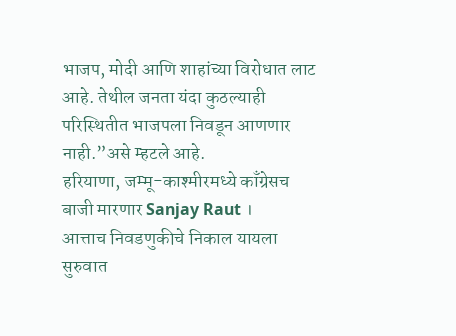भाजप, मोदी आणि शाहांच्या विरोधात लाट आहे. तेथील जनता यंदा कुठल्याही परिस्थितीत भाजपला निवडून आणणार नाही.”असे म्हटले आहे.
हरियाणा, जम्मू-काश्मीरमध्ये काँग्रेसच बाजी मारणार Sanjay Raut ।
आत्ताच निवडणुकीचे निकाल यायला सुरुवात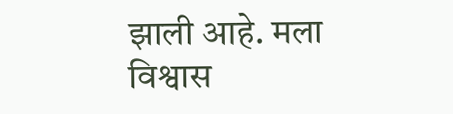झाली आहे. मला विश्वास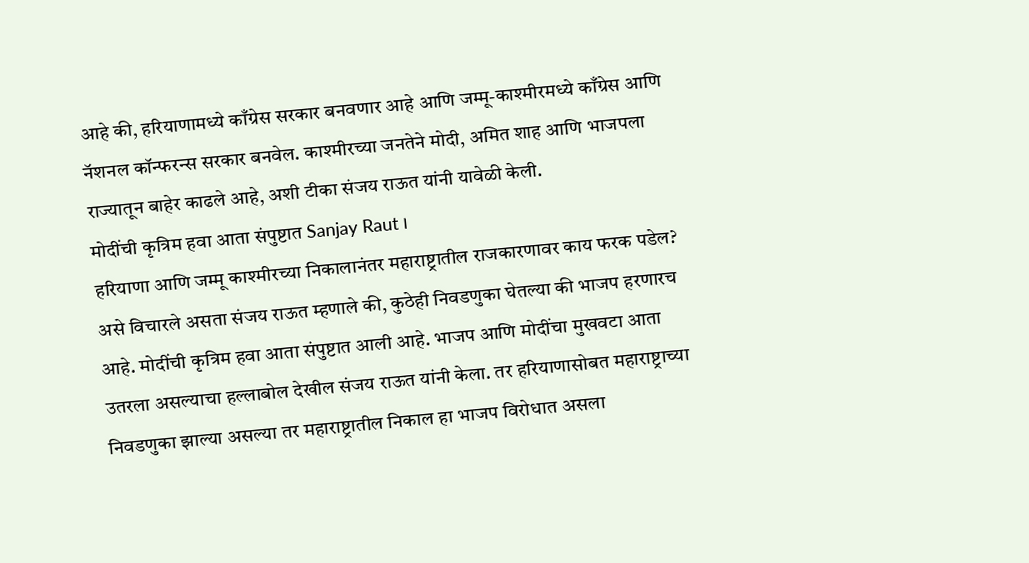आहे की, हरियाणामध्ये काँग्रेस सरकार बनवणार आहे आणि जम्मू-काश्मीरमध्ये काँग्रेस आणि नॅशनल कॉन्फरन्स सरकार बनवेल. काश्मीरच्या जनतेने मोदी, अमित शाह आणि भाजपला राज्यातून बाहेर काढले आहे, अशी टीका संजय राऊत यांनी यावेळी केली.
मोदींची कृत्रिम हवा आता संपुष्टात Sanjay Raut ।
हरियाणा आणि जम्मू काश्मीरच्या निकालानंतर महाराष्ट्रातील राजकारणावर काय फरक पडेल? असे विचारले असता संजय राऊत म्हणाले की, कुठेही निवडणुका घेतल्या की भाजप हरणारच आहे. मोदींची कृत्रिम हवा आता संपुष्टात आली आहे. भाजप आणि मोदींचा मुखवटा आता उतरला असल्याचा हल्लाबोल देखील संजय राऊत यांनी केला. तर हरियाणासोबत महाराष्ट्राच्या निवडणुका झाल्या असल्या तर महाराष्ट्रातील निकाल हा भाजप विरोधात असला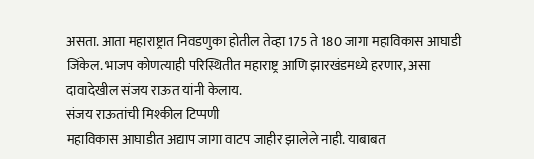असता. आता महाराष्ट्रात निवडणुका होतील तेव्हा 175 ते 180 जागा महाविकास आघाडी जिंकेल. भाजप कोणत्याही परिस्थितीत महाराष्ट्र आणि झारखंडमध्ये हरणार, असा दावादेखील संजय राऊत यांनी केलाय.
संजय राऊतांची मिश्कील टिप्पणी
महाविकास आघाडीत अद्याप जागा वाटप जाहीर झालेले नाही. याबाबत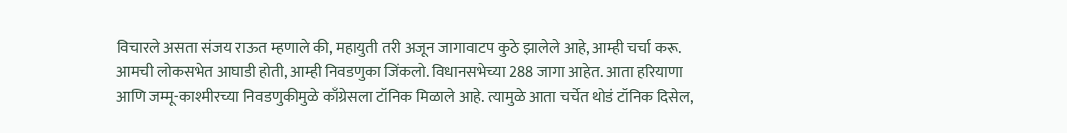विचारले असता संजय राऊत म्हणाले की, महायुती तरी अजून जागावाटप कुठे झालेले आहे, आम्ही चर्चा करू. आमची लोकसभेत आघाडी होती, आम्ही निवडणुका जिंकलो. विधानसभेच्या 288 जागा आहेत. आता हरियाणा आणि जम्मू-काश्मीरच्या निवडणुकीमुळे काँग्रेसला टॉनिक मिळाले आहे. त्यामुळे आता चर्चेत थोडं टॉनिक दिसेल,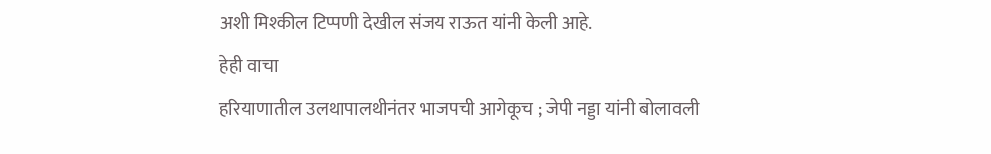अशी मिश्कील टिप्पणी देखील संजय राऊत यांनी केली आहे.
हेही वाचा
हरियाणातील उलथापालथीनंतर भाजपची आगेकूच ; जेपी नड्डा यांनी बोलावली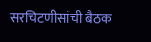सरचिटणीसांची बैठक